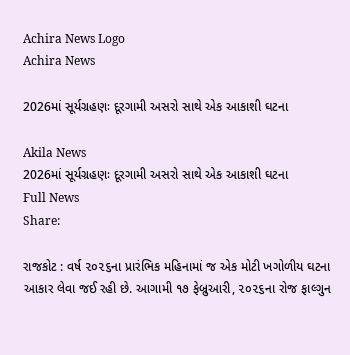Achira News Logo
Achira News

2026માં સૂર્યગ્રહણઃ દૂરગામી અસરો સાથે એક આકાશી ઘટના

Akila News
2026માં સૂર્યગ્રહણઃ દૂરગામી અસરો સાથે એક આકાશી ઘટના
Full News
Share:

રાજકોટ : વર્ષ ૨૦૨૬ના પ્રારંભિક મહિનામાં જ એક મોટી ખગોળીય ઘટના આકાર લેવા જઈ રહી છે. આગામી ૧૭ ફેબ્રુઆરી, ૨૦૨૬ના રોજ ફાલ્ગુન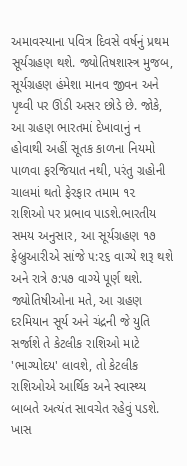અમાવસ્યાના પવિત્ર દિવસે વર્ષનું પ્રથમ સૂર્યગ્રહણ થશે. જ્યોતિષશાસ્ત્ર મુજબ, સૂર્યગ્રહણ હંમેશા માનવ જીવન અને પૃથ્વી પર ઊંડી અસર છોડે છે. જોકે, આ ગ્રહણ ભારતમાં દેખાવાનું ન હોવાથી અહીં સૂતક કાળના નિયમો પાળવા ફરજિયાત નથી, પરંતુ ગ્રહોની ચાલમાં થતો ફેરફાર તમામ ૧૨ રાશિઓ પર પ્રભાવ પાડશે.ભારતીય સમય અનુસાર, આ સૂર્યગ્રહણ ૧૭ ફેબ્રુઆરીએ સાંજે ૫:૨૬ વાગ્યે શરૂ થશે અને રાત્રે ૭:૫૭ વાગ્યે પૂર્ણ થશે. જ્યોતિષીઓના મતે, આ ગ્રહણ દરમિયાન સૂર્ય અને ચંદ્રની જે યુતિ સર્જાશે તે કેટલીક રાશિઓ માટે 'ભાગ્યોદય' લાવશે, તો કેટલીક રાશિઓએ આર્થિક અને સ્વાસ્થ્ય બાબતે અત્યંત સાવચેત રહેવું પડશે. ખાસ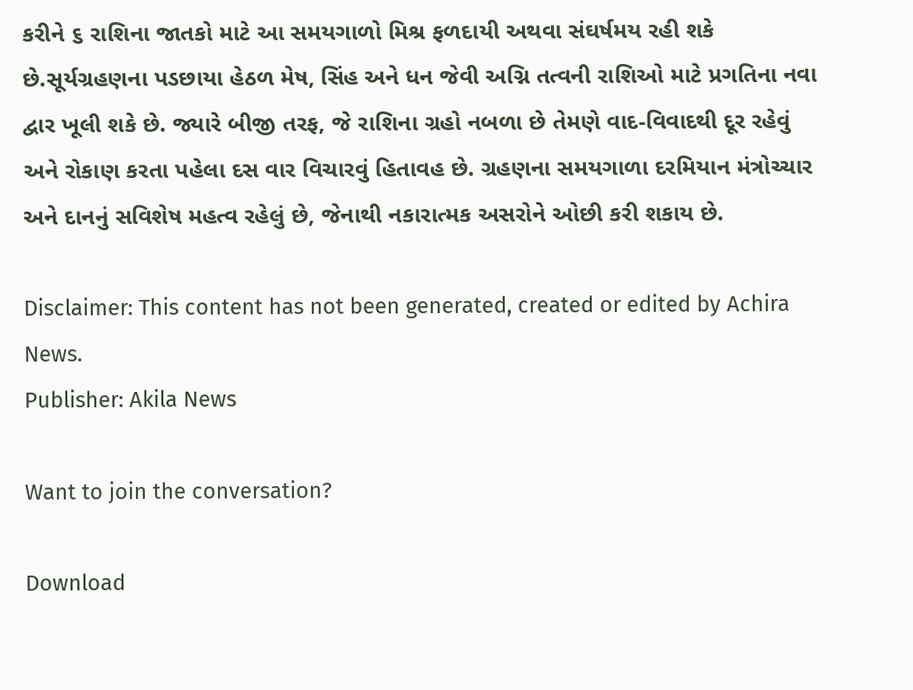કરીને ૬ રાશિના જાતકો માટે આ સમયગાળો મિશ્ર ફળદાયી અથવા સંઘર્ષમય રહી શકે છે.સૂર્યગ્રહણના પડછાયા હેઠળ મેષ, સિંહ અને ધન જેવી અગ્નિ તત્વની રાશિઓ માટે પ્રગતિના નવા દ્વાર ખૂલી શકે છે. જ્યારે બીજી તરફ, જે રાશિના ગ્રહો નબળા છે તેમણે વાદ-વિવાદથી દૂર રહેવું અને રોકાણ કરતા પહેલા દસ વાર વિચારવું હિતાવહ છે. ગ્રહણના સમયગાળા દરમિયાન મંત્રોચ્ચાર અને દાનનું સવિશેષ મહત્વ રહેલું છે, જેનાથી નકારાત્મક અસરોને ઓછી કરી શકાય છે.

Disclaimer: This content has not been generated, created or edited by Achira News.
Publisher: Akila News

Want to join the conversation?

Download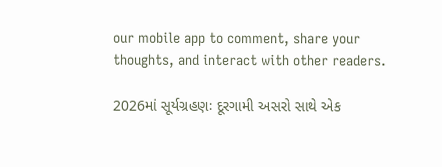our mobile app to comment, share your thoughts, and interact with other readers.

2026માં સૂર્યગ્રહણઃ દૂરગામી અસરો સાથે એક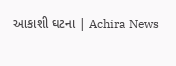આકાશી ઘટના | Achira News